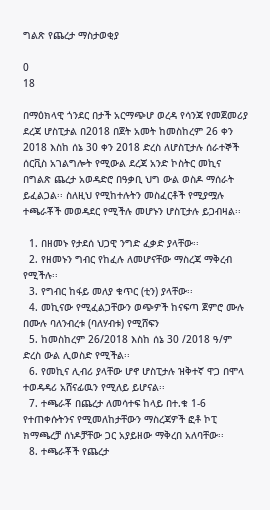ግልጽ የጨረታ ማስታወቂያ

0
18

በማዕክላዊ ጎንደር በታች አርማጭሆ ወረዳ የሳንጃ የመጀመሪያ ደረጃ ሆስፒታል በ2018 በጀት አመት ከመስከረም 26 ቀን 2018 እስከ ሰኔ 30 ቀን 2018 ድረስ ለሆስፒታሉ ሰራተኞች ሰርቪስ አገልግሎት የሚውል ደረጃ አንድ ኮስትር መኪና በግልጽ ጨረታ አወዳድሮ በዓቃቢ ህግ ውል ወስዶ ማሰራት ይፈልጋል፡፡ ስለዚህ የሚከተሉትን መስፈርቶች የሚያሟሉ ተጫራቾች መወዳደር የሚችሉ መሆኑን ሆስፒታሉ ይጋብዛል፡፡

  1. በዘመኑ የታደሰ ህጋዊ ንግድ ፈቃድ ያላቸው፡፡
  2. የዘመኑን ግብር የከፈሉ ለመሆናቸው ማስረጃ ማቅረብ የሚችሉ፡፡
  3. የግብር ከፋይ መለያ ቁጥር (ቲን) ያላቸው፡፡
  4. መኪናው የሚፈልጋቸውን ወጭዎች ከናፍጣ ጀምሮ ሙሉ በሙሉ ባለንብረቱ (ባለሃብቱ) የሚሸፍን
  5. ከመስከረም 26/2018 እስከ ሰኔ 30 /2018 ዓ/ም ድረስ ውል ሊወስድ የሚችል፡፡
  6. የመኪና ሊብሪ ያላቸው ሆኖ ሆስፒታሉ ዝቅተኛ ዋጋ በሞላ ተወዳዳሪ አሸናፊዉን የሚለይ ይሆናል፡፡
  7. ተጫራቾ በጨረታ ለመሳተፍ ከላይ በተ.ቁ 1-6 የተጠቀሱትንና የሚመለከታቸውን ማስረጃዎች ፎቶ ኮፒ ክማጫረቻ ሰነዶቻቸው ጋር አያይዘው ማቅረበ አለባቸው፡፡
  8. ተጫራቾች የጨረታ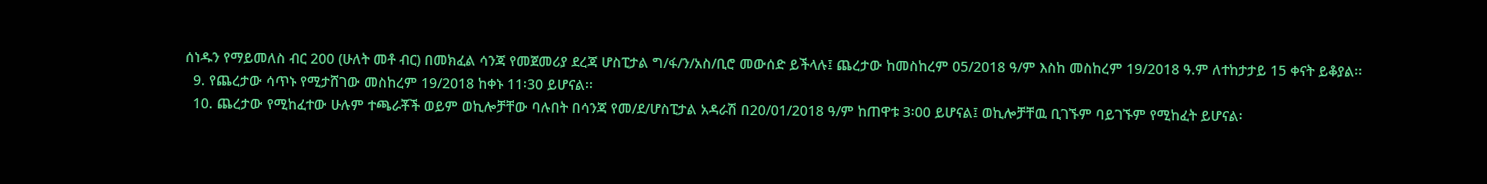ሰነዱን የማይመለስ ብር 200 (ሁለት መቶ ብር) በመክፈል ሳንጃ የመጀመሪያ ደረጃ ሆስፒታል ግ/ፋ/ን/አስ/ቢሮ መውሰድ ይችላሉ፤ ጨረታው ከመስከረም 05/2018 ዓ/ም እስከ መስከረም 19/2018 ዓ.ም ለተከታታይ 15 ቀናት ይቆያል፡፡
  9. የጨረታው ሳጥኑ የሚታሸገው መስከረም 19/2018 ከቀኑ 11፡30 ይሆናል፡፡
  10. ጨረታው የሚከፈተው ሁሉም ተጫራቾች ወይም ወኪሎቻቸው ባሉበት በሳንጃ የመ/ደ/ሆስፒታል አዳራሽ በ20/01/2018 ዓ/ም ከጠዋቱ 3፡00 ይሆናል፤ ወኪሎቻቸዉ ቢገኙም ባይገኙም የሚከፈት ይሆናል፡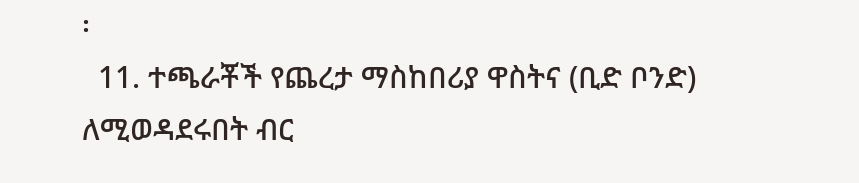፡
  11. ተጫራቾች የጨረታ ማስከበሪያ ዋስትና (ቢድ ቦንድ) ለሚወዳደሩበት ብር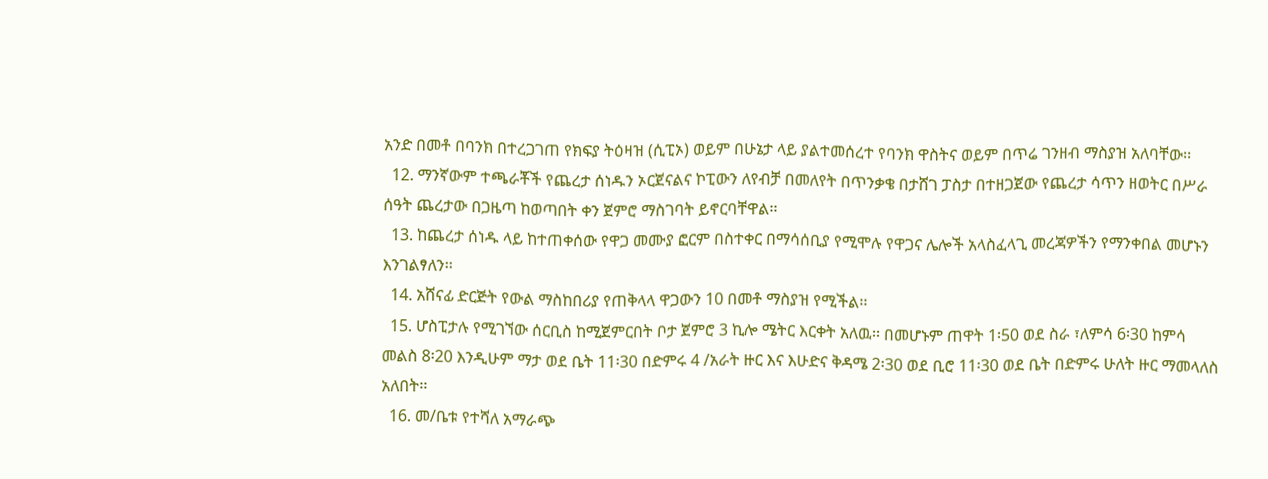አንድ በመቶ በባንክ በተረጋገጠ የክፍያ ትዕዛዝ (ሲፒኦ) ወይም በሁኔታ ላይ ያልተመሰረተ የባንክ ዋስትና ወይም በጥሬ ገንዘብ ማስያዝ አለባቸው፡፡
  12. ማንኛውም ተጫራቾች የጨረታ ሰነዱን ኦርጀናልና ኮፒውን ለየብቻ በመለየት በጥንቃቄ በታሸገ ፓስታ በተዘጋጀው የጨረታ ሳጥን ዘወትር በሥራ ሰዓት ጨረታው በጋዜጣ ከወጣበት ቀን ጀምሮ ማስገባት ይኖርባቸዋል፡፡
  13. ከጨረታ ሰነዱ ላይ ከተጠቀሰው የዋጋ መሙያ ፎርም በስተቀር በማሳሰቢያ የሚሞሉ የዋጋና ሌሎች አላስፈላጊ መረጃዎችን የማንቀበል መሆኑን እንገልፃለን፡፡
  14. አሸናፊ ድርጅት የውል ማስከበሪያ የጠቅላላ ዋጋውን 10 በመቶ ማስያዝ የሚችል፡፡
  15. ሆስፒታሉ የሚገኘው ሰርቢስ ከሚጀምርበት ቦታ ጀምሮ 3 ኪሎ ሜትር እርቀት አለዉ፡፡ በመሆኑም ጠዋት 1፡50 ወደ ስራ ፣ለምሳ 6፡30 ከምሳ መልስ 8፡20 እንዲሁም ማታ ወደ ቤት 11፡30 በድምሩ 4 /አራት ዙር እና እሁድና ቅዳሜ 2፡30 ወደ ቢሮ 11፡30 ወደ ቤት በድምሩ ሁለት ዙር ማመላለስ አለበት፡፡
  16. መ/ቤቱ የተሻለ አማራጭ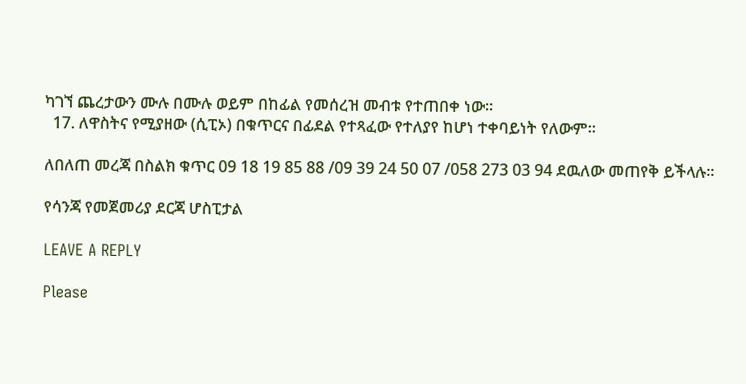ካገኘ ጨረታውን ሙሉ በሙሉ ወይም በከፊል የመሰረዝ መብቱ የተጠበቀ ነው፡፡
  17. ለዋስትና የሚያዘው (ሲፒኦ) በቁጥርና በፊደል የተጻፈው የተለያየ ከሆነ ተቀባይነት የለውም፡፡

ለበለጠ መረጃ በስልክ ቁጥር 09 18 19 85 88 /09 39 24 50 07 /058 273 03 94 ደዉለው መጠየቅ ይችላሉ፡፡

የሳንጃ የመጀመሪያ ደርጃ ሆስፒታል

LEAVE A REPLY

Please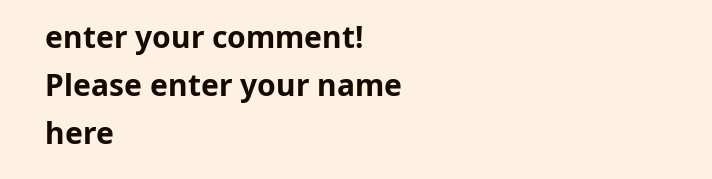enter your comment!
Please enter your name here